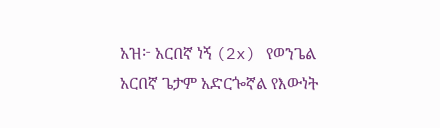አዝ፦ አርበኛ ነኝ (2x) የወንጌል አርበኛ ጌታም አድርጐኛል የእውነት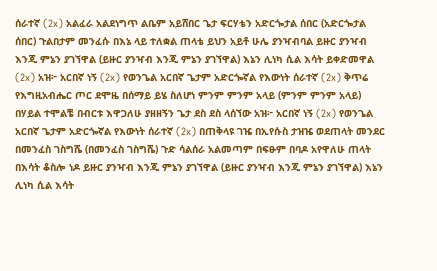ሰራተኛ (2x) አልፈራ አልደነግጥ ልቤም አይሸበር ጌታ ፍርሃቴን አድርጐታል ሰበር (አድርጐታል ሰበር) ጉልበታም መንፈሱ በእኔ ላይ ተለቋል ጠላቴ ይህን አይቶ ሁሌ ያንዣብባል ይዙር ያንዣብ እንጂ ምኔን ያገኘዋል (ይዙር ያንዣብ እንጂ ምኔን ያገኘዋል) እኔን ሊነካ ሲል እሳት ይቀድመዋል (2x) አዝ፦ አርበኛ ነኝ (2x) የወንጌል አርበኛ ጌታም አድርጐኛል የእውነት ሰራተኛ (2x) ቅጥሬ የእግዚአብሔር ጦር ደሞዜ በሰማይ ይሄ ስለሆነ ምንም ምንም አላይ (ምንም ምንም አላይ) በሃይል ተሞልቼ በብርቱ እዋጋለሁ ያዘዘኝን ጌታ ደስ ደስ ላሰኘው አዝ፦ አርበኛ ነኝ (2x) የወንጌል አርበኛ ጌታም አድርጐኛል የእውነት ሰራተኛ (2x) በጠቅላዩ ገዤ በኢየሱስ ታዝዤ ወደጠላት መንደር በመንፈስ ገስግሼ (በመንፈስ ገስግሼ) ጉድ ሳልሰራ አልመጣም በፍፁም በባዶ አየዋለሁ ጠላት በእሳት ቆስሎ ነዶ ይዙር ያንዣብ እንጂ ምኔን ያገኘዋል (ይዙር ያንዣብ እንጂ ምኔን ያገኘዋል) እኔን ሊነካ ሲል እሳት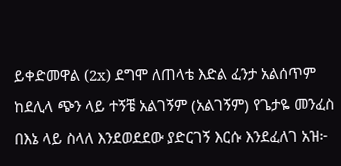ይቀድመዋል (2x) ደግሞ ለጠላቴ እድል ፈንታ አልሰጥም ከደሊላ ጭን ላይ ተኝቼ አልገኝም (አልገኝም) የጌታዬ መንፈስ በእኔ ላይ ስላለ እንደወደደው ያድርገኝ እርሱ እንደፈለገ አዝ፦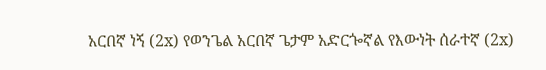አርበኛ ነኝ (2x) የወንጌል አርበኛ ጌታም አድርጐኛል የእውነት ሰራተኛ (2x)